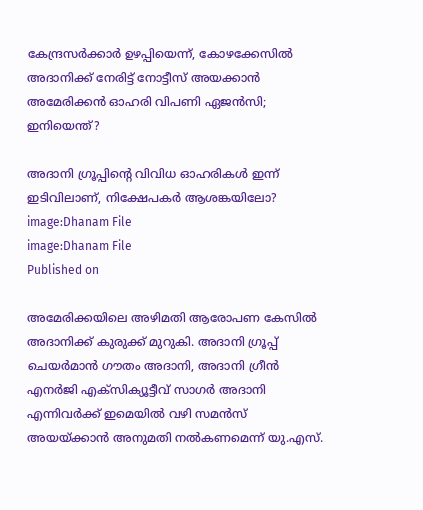കേന്ദ്രസര്‍ക്കാര്‍ ഉഴപ്പിയെന്ന്, കോഴക്കേസില്‍ അദാനിക്ക് നേരിട്ട് നോട്ടീസ് അയക്കാന്‍ അമേരിക്കന്‍ ഓഹരി വിപണി ഏജന്‍സി; ഇനിയെന്ത്?

അദാനി ഗ്രൂപ്പിന്റെ വിവിധ ഓഹരികള്‍ ഇന്ന് ഇടിവിലാണ്, നിക്ഷേപകര്‍ ആശങ്കയിലോ?
image:Dhanam File
image:Dhanam File
Published on

അമേരിക്കയിലെ അഴിമതി ആരോപണ കേസില്‍ അദാനിക്ക് കുരുക്ക് മുറുകി. അദാനി ഗ്രൂപ്പ് ചെയര്‍മാന്‍ ഗൗതം അദാനി, അദാനി ഗ്രീന്‍ എനര്‍ജി എക്‌സിക്യൂട്ടീവ് സാഗര്‍ അദാനി എന്നിവര്‍ക്ക് ഇമെയില്‍ വഴി സമന്‍സ് അയയ്ക്കാന്‍ അനുമതി നല്‍കണമെന്ന് യു.എസ്.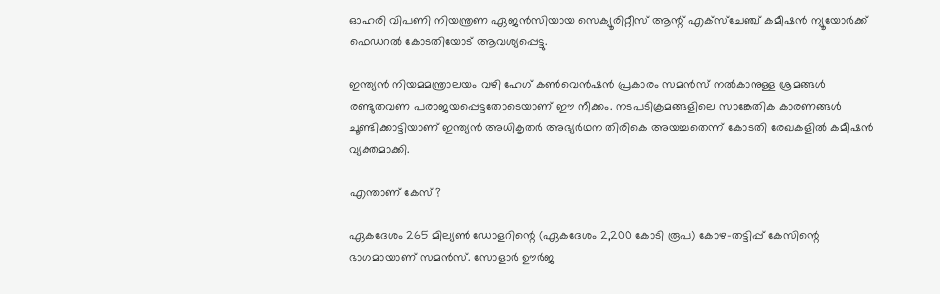ഓഹരി വിപണി നിയന്ത്രണ ഏജന്‍സിയായ സെക്യൂരിറ്റീസ് ആന്റ് എക്‌സ്‌ചേഞ്ച് കമീഷന്‍ ന്യൂയോര്‍ക്ക് ഫെഡറല്‍ കോടതിയോട് ആവശ്യപ്പെട്ടു.

ഇന്ത്യന്‍ നിയമമന്ത്രാലയം വഴി ഹേഗ് കണ്‍വെന്‍ഷന്‍ പ്രകാരം സമന്‍സ് നല്‍കാനുള്ള ശ്രമങ്ങള്‍ രണ്ടുതവണ പരാജയപ്പെട്ടതോടെയാണ് ഈ നീക്കം. നടപടിക്രമങ്ങളിലെ സാങ്കേതിക കാരണങ്ങള്‍ ചൂണ്ടിക്കാട്ടിയാണ് ഇന്ത്യന്‍ അധികൃതര്‍ അഭ്യര്‍ഥന തിരികെ അയച്ചതെന്ന് കോടതി രേഖകളില്‍ കമീഷന്‍ വ്യക്തമാക്കി.

എന്താണ് കേസ്?

ഏകദേശം 265 മില്യണ്‍ ഡോളറിന്റെ (ഏകദേശം 2,200 കോടി രൂപ) കോഴ-തട്ടിപ്പ് കേസിന്റെ ഭാഗമായാണ് സമന്‍സ്. സോളാര്‍ ഊര്‍ജ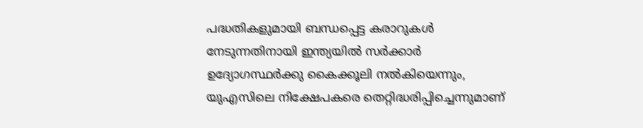പദ്ധതികളുമായി ബന്ധപ്പെട്ട കരാറുകള്‍ നേടുന്നതിനായി ഇന്ത്യയില്‍ സര്‍ക്കാര്‍ ഉദ്യോഗസ്ഥര്‍ക്കു കൈക്കൂലി നല്‍കിയെന്നും, യുഎസിലെ നിക്ഷേപകരെ തെറ്റിദ്ധരിപ്പിച്ചെന്നുമാണ്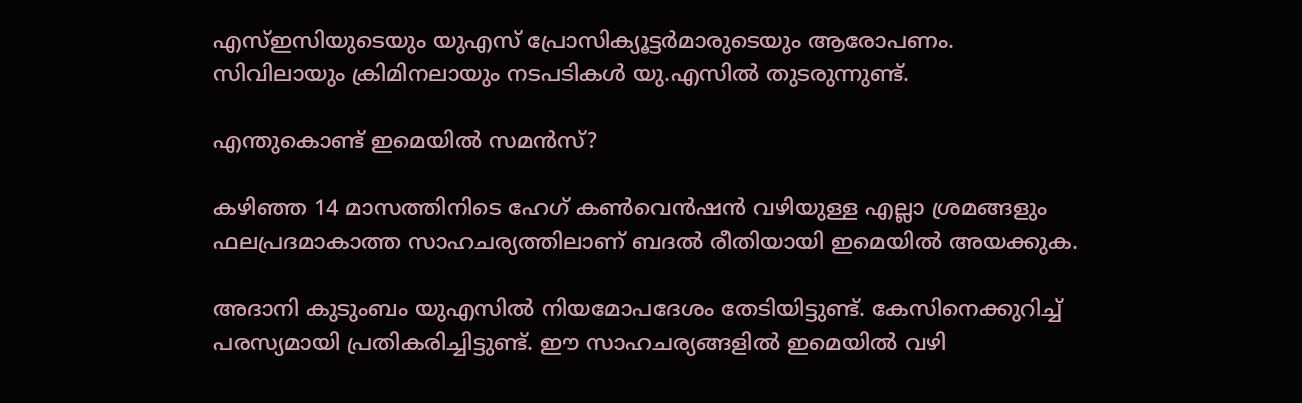എസ്ഇസിയുടെയും യുഎസ് പ്രോസിക്യൂട്ടര്‍മാരുടെയും ആരോപണം. സിവിലായും ക്രിമിനലായും നടപടികള്‍ യു.എസില്‍ തുടരുന്നുണ്ട്.

എന്തുകൊണ്ട് ഇമെയില്‍ സമന്‍സ്?

കഴിഞ്ഞ 14 മാസത്തിനിടെ ഹേഗ് കണ്‍വെന്‍ഷന്‍ വഴിയുള്ള എല്ലാ ശ്രമങ്ങളും ഫലപ്രദമാകാത്ത സാഹചര്യത്തിലാണ് ബദല്‍ രീതിയായി ഇമെയില്‍ അയക്കുക.

അദാനി കുടുംബം യുഎസില്‍ നിയമോപദേശം തേടിയിട്ടുണ്ട്. കേസിനെക്കുറിച്ച് പരസ്യമായി പ്രതികരിച്ചിട്ടുണ്ട്. ഈ സാഹചര്യങ്ങളില്‍ ഇമെയില്‍ വഴി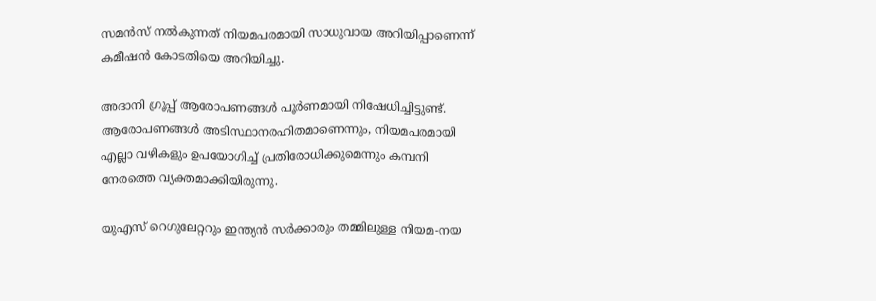സമന്‍സ് നല്‍കുന്നത് നിയമപരമായി സാധുവായ അറിയിപ്പാണെന്ന് കമീഷന്‍ കോടതിയെ അറിയിച്ചു.

അദാനി ഗ്രൂപ്പ് ആരോപണങ്ങള്‍ പൂര്‍ണമായി നിഷേധിച്ചിട്ടുണ്ട്. ആരോപണങ്ങള്‍ അടിസ്ഥാനരഹിതമാണെന്നും, നിയമപരമായി എല്ലാ വഴികളും ഉപയോഗിച്ച് പ്രതിരോധിക്കുമെന്നും കമ്പനി നേരത്തെ വ്യക്തമാക്കിയിരുന്നു.

യുഎസ് റെഗുലേറ്ററും ഇന്ത്യന്‍ സര്‍ക്കാരും തമ്മിലുള്ള നിയമ-നയ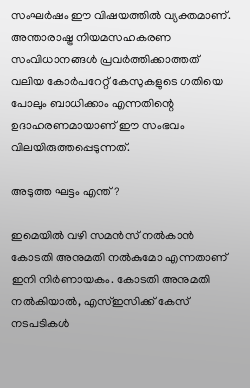സംഘര്‍ഷം ഈ വിഷയത്തില്‍ വ്യക്തമാണ്. അന്താരാഷ്ട്ര നിയമസഹകരണ സംവിധാനങ്ങള്‍ പ്രവര്‍ത്തിക്കാത്തത് വലിയ കോര്‍പറേറ്റ് കേസുകളുടെ ഗതിയെ പോലും ബാധിക്കാം എന്നതിന്റെ ഉദാഹരണമായാണ് ഈ സംഭവം വിലയിരുത്തപ്പെടുന്നത്.

അടുത്ത ഘട്ടം എന്ത്?

ഇമെയില്‍ വഴി സമന്‍സ് നല്‍കാന്‍ കോടതി അനുമതി നല്‍കുമോ എന്നതാണ് ഇനി നിര്‍ണായകം. കോടതി അനുമതി നല്‍കിയാല്‍, എസ്ഇസിക്ക് കേസ് നടപടികള്‍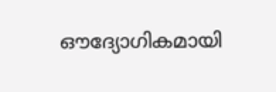ഔദ്യോഗികമായി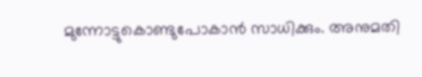മുന്നോട്ടുകൊണ്ടുപോകാന്‍ സാധിക്കും. അനുമതി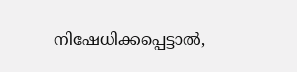നിഷേധിക്കപ്പെട്ടാല്‍,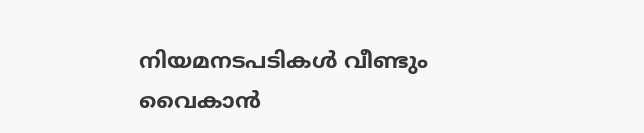നിയമനടപടികള്‍ വീണ്ടും വൈകാന്‍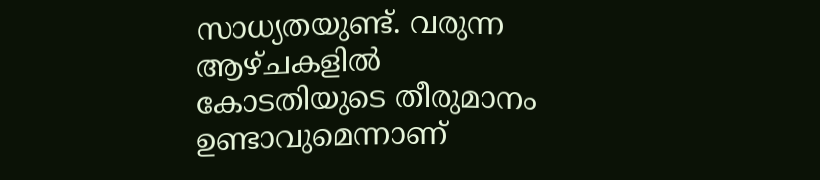സാധ്യതയുണ്ട്. വരുന്ന ആഴ്ചകളില്‍ കോടതിയുടെ തീരുമാനം ഉണ്ടാവുമെന്നാണ്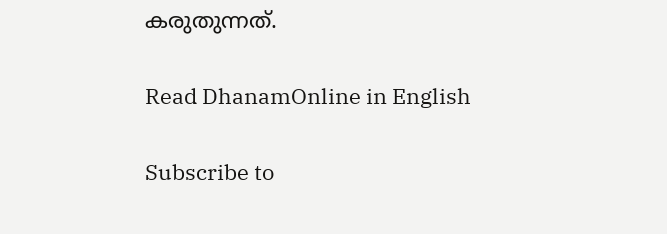കരുതുന്നത്.

Read DhanamOnline in English

Subscribe to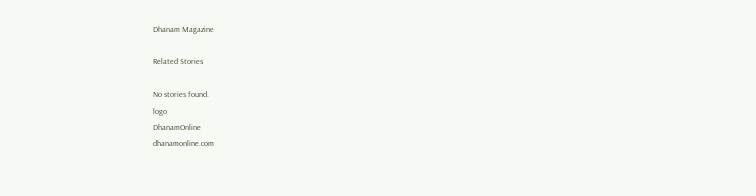Dhanam Magazine

Related Stories

No stories found.
logo
DhanamOnline
dhanamonline.com